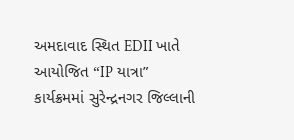અમદાવાદ સ્થિત EDII ખાતે આયોજિત “IP યાત્રા” કાર્યક્રમમાં સુરેન્દ્રનગર જિલ્લાની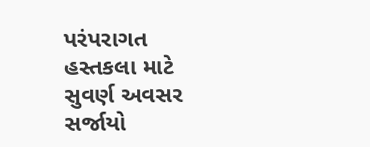પરંપરાગત હસ્તકલા માટે સુવર્ણ અવસર સર્જાયો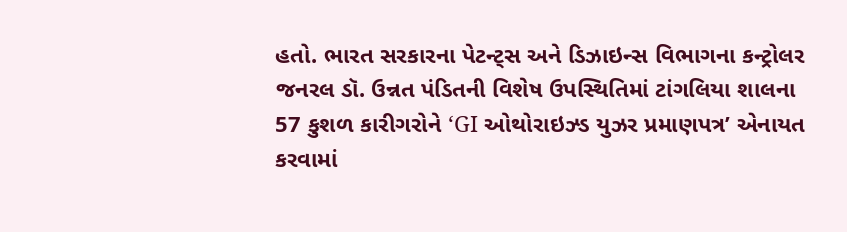હતો. ભારત સરકારના પેટન્ટ્સ અને ડિઝાઇન્સ વિભાગના કન્ટ્રોલર જનરલ ડૉ. ઉન્નત પંડિતની વિશેષ ઉપસ્થિતિમાં ટાંગલિયા શાલના 57 કુશળ કારીગરોને ‘GI ઓથોરાઇઝ્ડ યુઝર પ્રમાણપત્ર’ એનાયત કરવામાં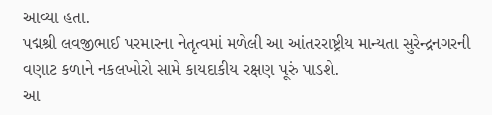આવ્યા હતા.
પદ્મશ્રી લવજીભાઈ પરમારના નેતૃત્વમાં મળેલી આ આંતરરાષ્ટ્રીય માન્યતા સુરેન્દ્રનગરની વણાટ કળાને નકલખોરો સામે કાયદાકીય રક્ષણ પૂરું પાડશે.
આ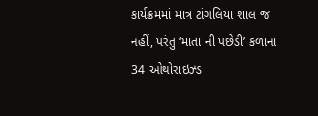કાર્યક્રમમાં માત્ર ટાંગલિયા શાલ જ નહીં, પરંતુ ‘માતા ની પછેડી’ કળાના 34 ઓથોરાઇઝ્ડ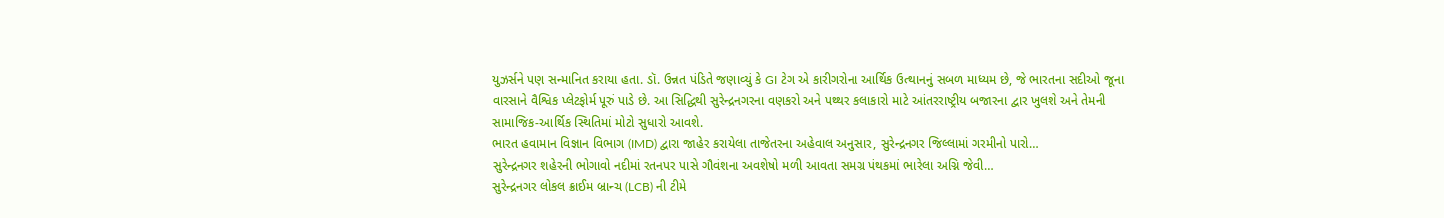યુઝર્સને પણ સન્માનિત કરાયા હતા. ડૉ. ઉન્નત પંડિતે જણાવ્યું કે GI ટેગ એ કારીગરોના આર્થિક ઉત્થાનનું સબળ માધ્યમ છે, જે ભારતના સદીઓ જૂના વારસાને વૈશ્વિક પ્લેટફોર્મ પૂરું પાડે છે. આ સિદ્ધિથી સુરેન્દ્રનગરના વણકરો અને પથ્થર કલાકારો માટે આંતરરાષ્ટ્રીય બજારના દ્વાર ખુલશે અને તેમની સામાજિક-આર્થિક સ્થિતિમાં મોટો સુધારો આવશે.
ભારત હવામાન વિજ્ઞાન વિભાગ (IMD) દ્વારા જાહેર કરાયેલા તાજેતરના અહેવાલ અનુસાર, સુરેન્દ્રનગર જિલ્લામાં ગરમીનો પારો…
સુરેન્દ્રનગર શહેરની ભોગાવો નદીમાં રતનપર પાસે ગૌવંશના અવશેષો મળી આવતા સમગ્ર પંથકમાં ભારેલા અગ્નિ જેવી…
સુરેન્દ્રનગર લોકલ ક્રાઈમ બ્રાન્ચ (LCB) ની ટીમે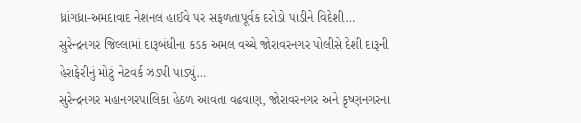ધ્રાંગધ્રા-અમદાવાદ નેશનલ હાઈવે પર સફળતાપૂર્વક દરોડો પાડીને વિદેશી…
સુરેન્દ્રનગર જિલ્લામાં દારૂબંધીના કડક અમલ વચ્ચે જોરાવરનગર પોલીસે દેશી દારૂની હેરાફેરીનું મોટું નેટવર્ક ઝડપી પાડ્યું…
સુરેન્દ્રનગર મહાનગરપાલિકા હેઠળ આવતા વઢવાણ, જોરાવરનગર અને કૃષ્ણનગરના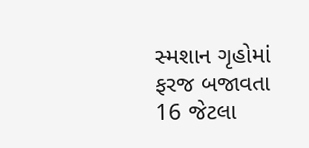સ્મશાન ગૃહોમાં ફરજ બજાવતા 16 જેટલા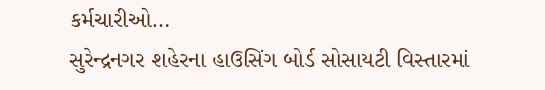કર્મચારીઓ…
સુરેન્દ્રનગર શહેરના હાઉસિંગ બોર્ડ સોસાયટી વિસ્તારમાં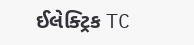ઈલેક્ટ્રિક TC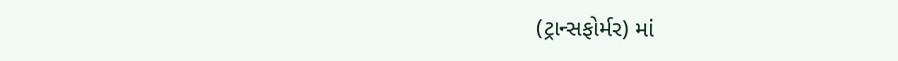(ટ્રાન્સફોર્મર) માં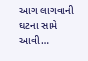આગ લાગવાની ઘટના સામે આવી…